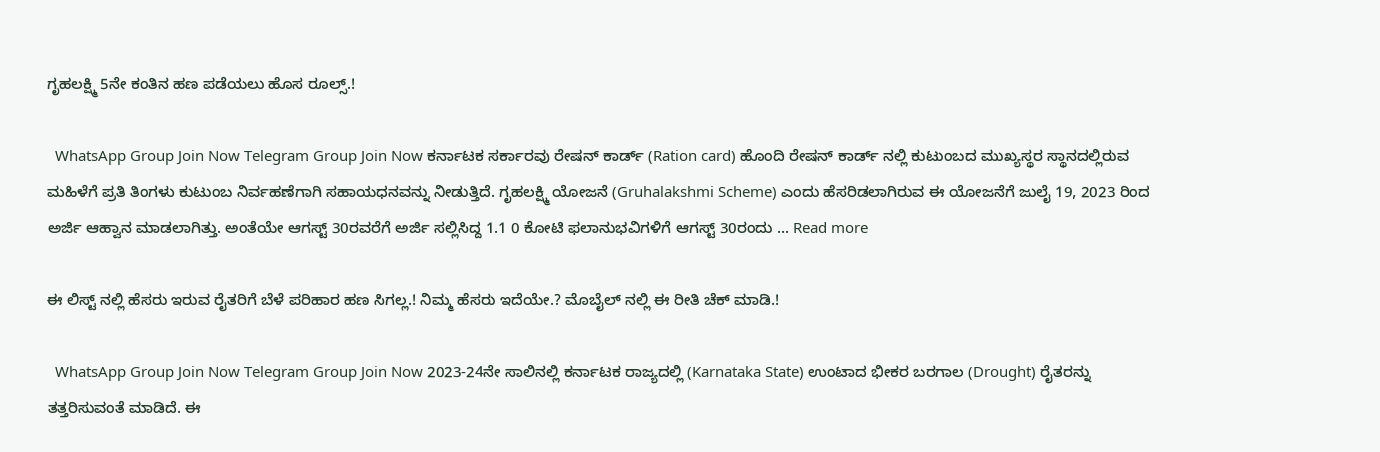ಗೃಹಲಕ್ಷ್ಮಿ 5ನೇ ಕಂತಿನ ಹಣ ಪಡೆಯಲು ಹೊಸ ರೂಲ್ಸ್.!

  WhatsApp Group Join Now Telegram Group Join Now ಕರ್ನಾಟಕ ಸರ್ಕಾರವು ರೇಷನ್ ಕಾರ್ಡ್ (Ration card) ಹೊಂದಿ ರೇಷನ್ ಕಾರ್ಡ್ ನಲ್ಲಿ ಕುಟುಂಬದ ಮುಖ್ಯಸ್ಥರ ಸ್ಥಾನದಲ್ಲಿರುವ ಮಹಿಳೆಗೆ ಪ್ರತಿ ತಿಂಗಳು ಕುಟುಂಬ ನಿರ್ವಹಣೆಗಾಗಿ ಸಹಾಯಧನವನ್ನು ನೀಡುತ್ತಿದೆ. ಗೃಹಲಕ್ಷ್ಮಿ ಯೋಜನೆ (Gruhalakshmi Scheme) ಎಂದು ಹೆಸರಿಡಲಾಗಿರುವ ಈ ಯೋಜನೆಗೆ ಜುಲೈ 19, 2023 ರಿಂದ ಅರ್ಜಿ ಆಹ್ವಾನ ಮಾಡಲಾಗಿತ್ತು. ಅಂತೆಯೇ ಆಗಸ್ಟ್ 30ರವರೆಗೆ ಅರ್ಜಿ ಸಲ್ಲಿಸಿದ್ದ 1.1 0 ಕೋಟಿ ಫಲಾನುಭವಿಗಳಿಗೆ ಆಗಸ್ಟ್ 30ರಂದು … Read more

ಈ ಲಿಸ್ಟ್ ನಲ್ಲಿ ಹೆಸರು ಇರುವ ರೈತರಿಗೆ ಬೆಳೆ ಪರಿಹಾರ ಹಣ ಸಿಗಲ್ಲ.! ನಿಮ್ಮ ಹೆಸರು ಇದೆಯೇ.? ಮೊಬೈಲ್ ನಲ್ಲಿ ಈ ರೀತಿ ಚೆಕ್ ಮಾಡಿ.!

  WhatsApp Group Join Now Telegram Group Join Now 2023-24ನೇ ಸಾಲಿನಲ್ಲಿ ಕರ್ನಾಟಕ ರಾಜ್ಯದಲ್ಲಿ (Karnataka State) ಉಂಟಾದ ಭೀಕರ ಬರಗಾಲ (Drought) ರೈತರನ್ನು ತತ್ತರಿಸುವಂತೆ ಮಾಡಿದೆ. ಈ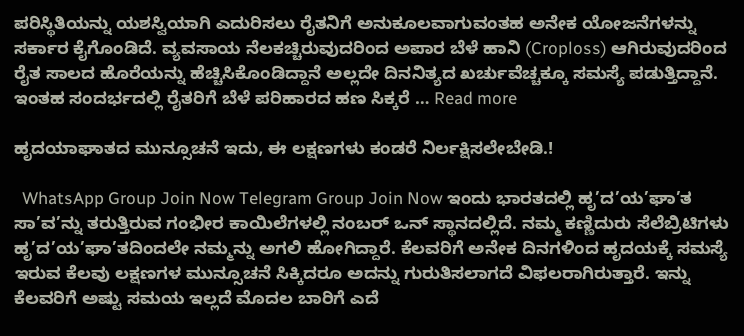ಪರಿಸ್ಥಿತಿಯನ್ನು ಯಶಸ್ವಿಯಾಗಿ ಎದುರಿಸಲು ರೈತನಿಗೆ ಅನುಕೂಲವಾಗುವಂತಹ ಅನೇಕ ಯೋಜನೆಗಳನ್ನು ಸರ್ಕಾರ ಕೈಗೊಂಡಿದೆ. ವ್ಯವಸಾಯ ನೆಲಕಚ್ಚಿರುವುದರಿಂದ ಅಪಾರ ಬೆಳೆ ಹಾನಿ (Croploss) ಆಗಿರುವುದರಿಂದ ರೈತ ಸಾಲದ ಹೊರೆಯನ್ನು ಹೆಚ್ಚಿಸಿಕೊಂಡಿದ್ದಾನೆ ಅಲ್ಲದೇ ದಿನನಿತ್ಯದ ಖರ್ಚುವೆಚ್ಚಕ್ಕೂ ಸಮಸ್ಯೆ ಪಡುತ್ತಿದ್ದಾನೆ. ಇಂತಹ ಸಂದರ್ಭದಲ್ಲಿ ರೈತರಿಗೆ ಬೆಳೆ ಪರಿಹಾರದ ಹಣ ಸಿಕ್ಕರೆ … Read more

ಹೃದಯಾಘಾತದ ಮುನ್ಸೂಚನೆ ಇದು, ಈ ಲಕ್ಷಣಗಳು ಕಂಡರೆ ನಿರ್ಲಕ್ಷಿಸಲೇಬೇಡಿ.!

  WhatsApp Group Join Now Telegram Group Join Now ಇಂದು ಭಾರತದಲ್ಲಿ ಹೃ’ದ’ಯ’ಘಾ’ತ ಸಾ’ವ’ನ್ನು ತರುತ್ತಿರುವ ಗಂಭೀರ ಕಾಯಿಲೆಗಳಲ್ಲಿ ನಂಬರ್ ಒನ್ ಸ್ಥಾನದಲ್ಲಿದೆ. ನಮ್ಮ ಕಣ್ಣಿದುರು ಸೆಲೆಬ್ರಿಟಿಗಳು ಹೃ’ದ’ಯ’ಘಾ’ತದಿಂದಲೇ ನಮ್ಮನ್ನು ಅಗಲಿ ಹೋಗಿದ್ದಾರೆ. ಕೆಲವರಿಗೆ ಅನೇಕ ದಿನಗಳಿಂದ ಹೃದಯಕ್ಕೆ ಸಮಸ್ಯೆ ಇರುವ ಕೆಲವು ಲಕ್ಷಣಗಳ ಮುನ್ಸೂಚನೆ ಸಿಕ್ಕಿದರೂ ಅದನ್ನು ಗುರುತಿಸಲಾಗದೆ ವಿಫಲರಾಗಿರುತ್ತಾರೆ. ಇನ್ನು ಕೆಲವರಿಗೆ ಅಷ್ಟು ಸಮಯ ಇಲ್ಲದೆ ಮೊದಲ ಬಾರಿಗೆ ಎದೆ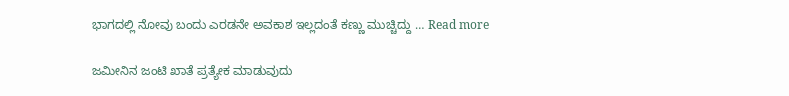ಭಾಗದಲ್ಲಿ ನೋವು ಬಂದು ಎರಡನೇ ಅವಕಾಶ ಇಲ್ಲದಂತೆ ಕಣ್ಣು ಮುಚ್ಚಿದ್ದು … Read more

ಜಮೀನಿನ ಜಂಟಿ ಖಾತೆ ಪ್ರತ್ಯೇಕ ಮಾಡುವುದು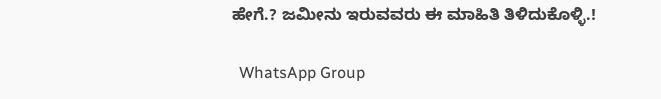ಹೇಗೆ.? ಜಮೀನು ಇರುವವರು ಈ ಮಾಹಿತಿ ತಿಳಿದುಕೊಳ್ಳಿ.!

  WhatsApp Group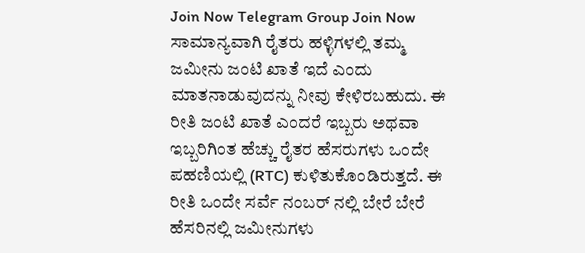Join Now Telegram Group Join Now ಸಾಮಾನ್ಯವಾಗಿ ರೈತರು ಹಳ್ಳಿಗಳಲ್ಲಿ ತಮ್ಮ ಜಮೀನು ಜಂಟಿ ಖಾತೆ ಇದೆ ಎಂದು ಮಾತನಾಡುವುದನ್ನು ನೀವು ಕೇಳಿರಬಹುದು. ಈ ರೀತಿ ಜಂಟಿ ಖಾತೆ ಎಂದರೆ ಇಬ್ಬರು ಅಥವಾ ಇಬ್ಬರಿಗಿಂತ ಹೆಚ್ಚು ರೈತರ ಹೆಸರುಗಳು ಒಂದೇ ಪಹಣಿಯಲ್ಲಿ (RTC) ಕುಳಿತುಕೊಂಡಿರುತ್ತದೆ. ಈ ರೀತಿ ಒಂದೇ ಸರ್ವೆ ನಂಬರ್ ನಲ್ಲಿ ಬೇರೆ ಬೇರೆ ಹೆಸರಿನಲ್ಲಿ ಜಮೀನುಗಳು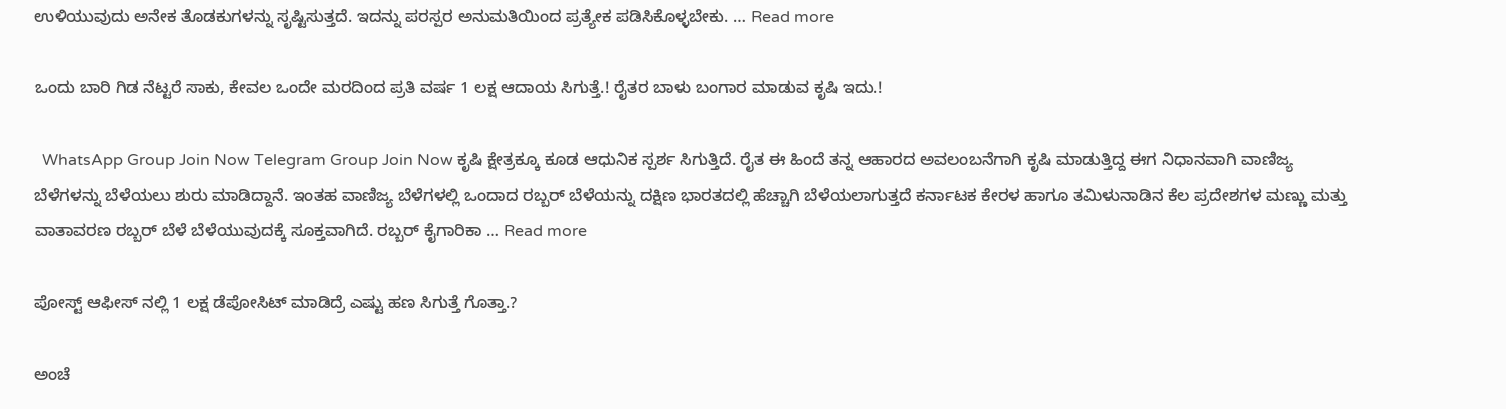ಉಳಿಯುವುದು ಅನೇಕ ತೊಡಕುಗಳನ್ನು ಸೃಷ್ಟಿಸುತ್ತದೆ. ಇದನ್ನು ಪರಸ್ಪರ ಅನುಮತಿಯಿಂದ ಪ್ರತ್ಯೇಕ ಪಡಿಸಿಕೊಳ್ಳಬೇಕು. … Read more

ಒಂದು ಬಾರಿ ಗಿಡ ನೆಟ್ಟರೆ ಸಾಕು, ಕೇವಲ ಒಂದೇ ಮರದಿಂದ ಪ್ರತಿ ವರ್ಷ 1 ಲಕ್ಷ ಆದಾಯ ಸಿಗುತ್ತೆ.! ರೈತರ ಬಾಳು ಬಂಗಾರ ಮಾಡುವ ಕೃಷಿ ಇದು.!

  WhatsApp Group Join Now Telegram Group Join Now ಕೃಷಿ ಕ್ಷೇತ್ರಕ್ಕೂ ಕೂಡ ಆಧುನಿಕ ಸ್ಪರ್ಶ ಸಿಗುತ್ತಿದೆ. ರೈತ ಈ ಹಿಂದೆ ತನ್ನ ಆಹಾರದ ಅವಲಂಬನೆಗಾಗಿ ಕೃಷಿ ಮಾಡುತ್ತಿದ್ದ ಈಗ ನಿಧಾನವಾಗಿ ವಾಣಿಜ್ಯ ಬೆಳೆಗಳನ್ನು ಬೆಳೆಯಲು ಶುರು ಮಾಡಿದ್ದಾನೆ. ಇಂತಹ ವಾಣಿಜ್ಯ ಬೆಳೆಗಳಲ್ಲಿ ಒಂದಾದ ರಬ್ಬರ್ ಬೆಳೆಯನ್ನು ದಕ್ಷಿಣ ಭಾರತದಲ್ಲಿ ಹೆಚ್ಚಾಗಿ ಬೆಳೆಯಲಾಗುತ್ತದೆ ಕರ್ನಾಟಕ ಕೇರಳ ಹಾಗೂ ತಮಿಳುನಾಡಿನ ಕೆಲ ಪ್ರದೇಶಗಳ ಮಣ್ಣು ಮತ್ತು ವಾತಾವರಣ ರಬ್ಬರ್ ಬೆಳೆ ಬೆಳೆಯುವುದಕ್ಕೆ ಸೂಕ್ತವಾಗಿದೆ. ರಬ್ಬರ್ ಕೈಗಾರಿಕಾ … Read more

ಪೋಸ್ಟ್ ಆಫೀಸ್ ನಲ್ಲಿ 1 ಲಕ್ಷ ಡೆಪೋಸಿಟ್ ಮಾಡಿದ್ರೆ ಎಷ್ಟು ಹಣ ಸಿಗುತ್ತೆ ಗೊತ್ತಾ.?

ಅಂಚೆ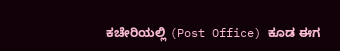ಕಚೇರಿಯಲ್ಲಿ (Post Office) ಕೂಡ ಈಗ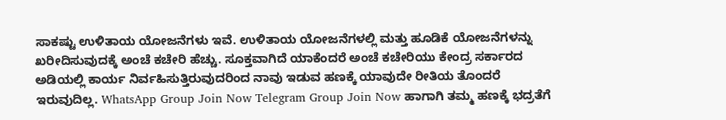ಸಾಕಷ್ಟು ಉಳಿತಾಯ ಯೋಜನೆಗಳು ಇವೆ. ಉಳಿತಾಯ ಯೋಜನೆಗಳಲ್ಲಿ ಮತ್ತು ಹೂಡಿಕೆ ಯೋಜನೆಗಳನ್ನು ಖರೀದಿಸುವುದಕ್ಕೆ ಅಂಚೆ ಕಚೇರಿ ಹೆಚ್ಚು. ಸೂಕ್ತವಾಗಿದೆ ಯಾಕೆಂದರೆ ಅಂಚೆ ಕಚೇರಿಯು ಕೇಂದ್ರ ಸರ್ಕಾರದ ಅಡಿಯಲ್ಲಿ ಕಾರ್ಯ ನಿರ್ವಹಿಸುತ್ತಿರುವುದರಿಂದ ನಾವು ಇಡುವ ಹಣಕ್ಕೆ ಯಾವುದೇ ರೀತಿಯ ತೊಂದರೆ ಇರುವುದಿಲ್ಲ. WhatsApp Group Join Now Telegram Group Join Now ಹಾಗಾಗಿ ತಮ್ಮ ಹಣಕ್ಕೆ ಭದ್ರತೆಗೆ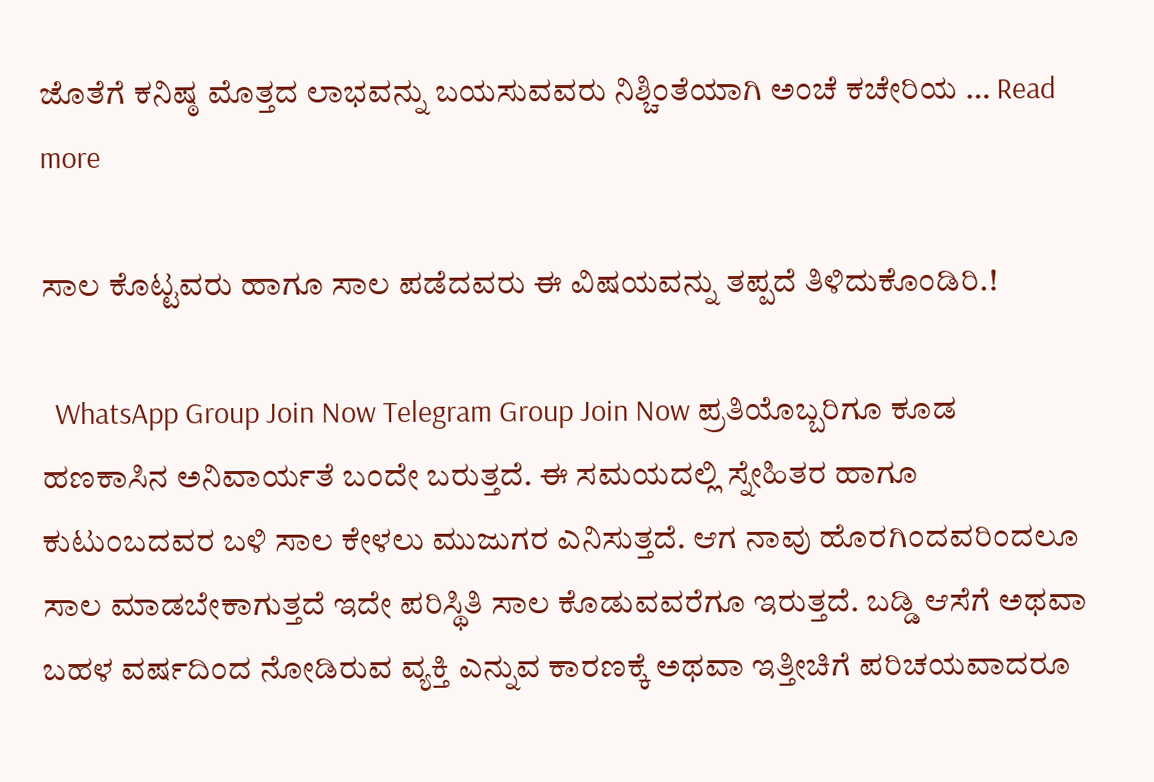ಜೊತೆಗೆ ಕನಿಷ್ಠ ಮೊತ್ತದ ಲಾಭವನ್ನು ಬಯಸುವವರು ನಿಶ್ಚಿಂತೆಯಾಗಿ ಅಂಚೆ ಕಚೇರಿಯ … Read more

ಸಾಲ ಕೊಟ್ಟವರು ಹಾಗೂ ಸಾಲ ಪಡೆದವರು ಈ ವಿಷಯವನ್ನು ತಪ್ಪದೆ ತಿಳಿದುಕೊಂಡಿರಿ.!

  WhatsApp Group Join Now Telegram Group Join Now ಪ್ರತಿಯೊಬ್ಬರಿಗೂ ಕೂಡ ಹಣಕಾಸಿನ ಅನಿವಾರ್ಯತೆ ಬಂದೇ ಬರುತ್ತದೆ. ಈ ಸಮಯದಲ್ಲಿ ಸ್ನೇಹಿತರ ಹಾಗೂ ಕುಟುಂಬದವರ ಬಳಿ ಸಾಲ ಕೇಳಲು ಮುಜುಗರ ಎನಿಸುತ್ತದೆ. ಆಗ ನಾವು ಹೊರಗಿಂದವರಿಂದಲೂ ಸಾಲ ಮಾಡಬೇಕಾಗುತ್ತದೆ ಇದೇ ಪರಿಸ್ಥಿತಿ ಸಾಲ ಕೊಡುವವರೆಗೂ ಇರುತ್ತದೆ. ಬಡ್ಡಿ ಆಸೆಗೆ ಅಥವಾ ಬಹಳ ವರ್ಷದಿಂದ ನೋಡಿರುವ ವ್ಯಕ್ತಿ ಎನ್ನುವ ಕಾರಣಕ್ಕೆ ಅಥವಾ ಇತ್ತೀಚಿಗೆ ಪರಿಚಯವಾದರೂ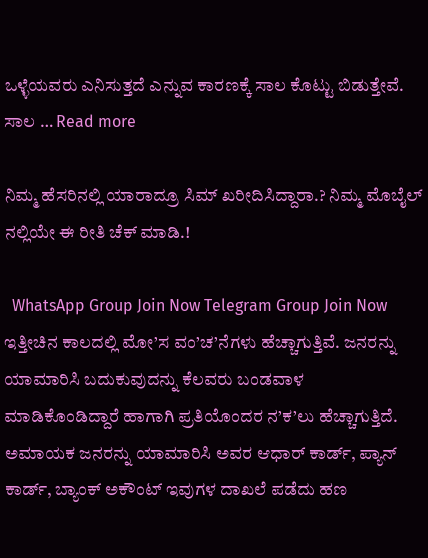ಒಳ್ಳೆಯವರು ಎನಿಸುತ್ತದೆ ಎನ್ನುವ ಕಾರಣಕ್ಕೆ ಸಾಲ ಕೊಟ್ಟು ಬಿಡುತ್ತೇವೆ. ಸಾಲ … Read more

ನಿಮ್ಮ ಹೆಸರಿನಲ್ಲಿ ಯಾರಾದ್ರೂ ಸಿಮ್ ಖರೀದಿಸಿದ್ದಾರಾ.? ನಿಮ್ಮ ಮೊಬೈಲ್ ನಲ್ಲಿಯೇ ಈ ರೀತಿ ಚೆಕ್ ಮಾಡಿ.!

  WhatsApp Group Join Now Telegram Group Join Now ಇತ್ತೀಚಿನ ಕಾಲದಲ್ಲಿ ಮೋ’ಸ ವಂ’ಚ’ನೆಗಳು ಹೆಚ್ಚಾಗುತ್ತಿವೆ. ಜನರನ್ನು ಯಾಮಾರಿಸಿ ಬದುಕುವುದನ್ನು ಕೆಲವರು ಬಂಡವಾಳ ಮಾಡಿಕೊಂಡಿದ್ದಾರೆ ಹಾಗಾಗಿ ಪ್ರತಿಯೊಂದರ ನ’ಕ’ಲು ಹೆಚ್ಚಾಗುತ್ತಿದೆ. ಅಮಾಯಕ ಜನರನ್ನು ಯಾಮಾರಿಸಿ ಅವರ ಆಧಾರ್ ಕಾರ್ಡ್, ಪ್ಯಾನ್ ಕಾರ್ಡ್, ಬ್ಯಾಂಕ್ ಅಕೌಂಟ್ ಇವುಗಳ ದಾಖಲೆ ಪಡೆದು ಹಣ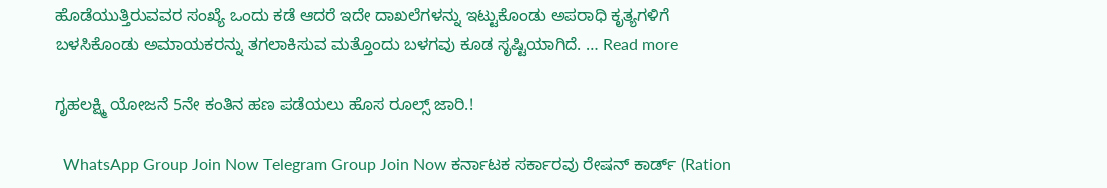ಹೊಡೆಯುತ್ತಿರುವವರ ಸಂಖ್ಯೆ ಒಂದು ಕಡೆ ಆದರೆ ಇದೇ ದಾಖಲೆಗಳನ್ನು ಇಟ್ಟುಕೊಂಡು ಅಪರಾಧಿ ಕೃತ್ಯಗಳಿಗೆ ಬಳಸಿಕೊಂಡು ಅಮಾಯಕರನ್ನು ತಗಲಾಕಿಸುವ ಮತ್ತೊಂದು ಬಳಗವು ಕೂಡ ಸೃಷ್ಟಿಯಾಗಿದೆ. … Read more

ಗೃಹಲಕ್ಷ್ಮಿ ಯೋಜನೆ 5ನೇ ಕಂತಿನ ಹಣ ಪಡೆಯಲು ಹೊಸ ರೂಲ್ಸ್ ಜಾರಿ.!

  WhatsApp Group Join Now Telegram Group Join Now ಕರ್ನಾಟಕ ಸರ್ಕಾರವು ರೇಷನ್ ಕಾರ್ಡ್ (Ration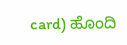card) ಹೊಂದಿ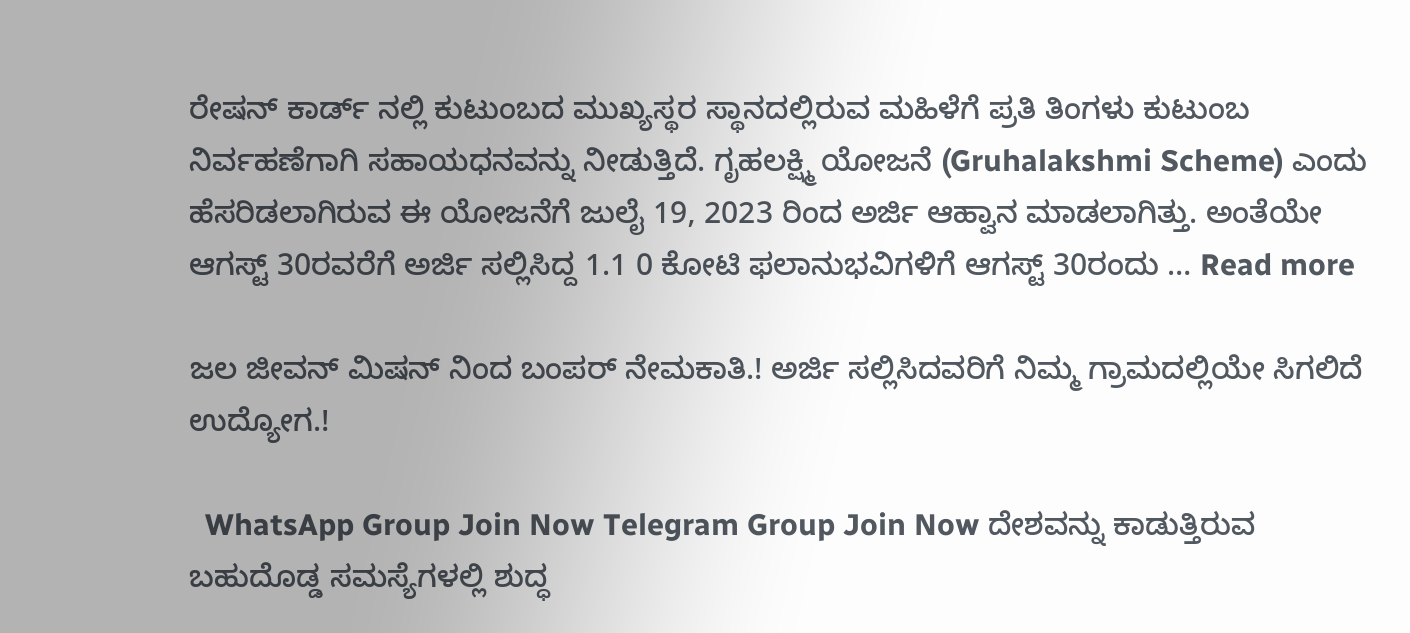ರೇಷನ್ ಕಾರ್ಡ್ ನಲ್ಲಿ ಕುಟುಂಬದ ಮುಖ್ಯಸ್ಥರ ಸ್ಥಾನದಲ್ಲಿರುವ ಮಹಿಳೆಗೆ ಪ್ರತಿ ತಿಂಗಳು ಕುಟುಂಬ ನಿರ್ವಹಣೆಗಾಗಿ ಸಹಾಯಧನವನ್ನು ನೀಡುತ್ತಿದೆ. ಗೃಹಲಕ್ಷ್ಮಿ ಯೋಜನೆ (Gruhalakshmi Scheme) ಎಂದು ಹೆಸರಿಡಲಾಗಿರುವ ಈ ಯೋಜನೆಗೆ ಜುಲೈ 19, 2023 ರಿಂದ ಅರ್ಜಿ ಆಹ್ವಾನ ಮಾಡಲಾಗಿತ್ತು. ಅಂತೆಯೇ ಆಗಸ್ಟ್ 30ರವರೆಗೆ ಅರ್ಜಿ ಸಲ್ಲಿಸಿದ್ದ 1.1 0 ಕೋಟಿ ಫಲಾನುಭವಿಗಳಿಗೆ ಆಗಸ್ಟ್ 30ರಂದು … Read more

ಜಲ ಜೀವನ್ ಮಿಷನ್ ನಿಂದ ಬಂಪರ್ ನೇಮಕಾತಿ.! ಅರ್ಜಿ ಸಲ್ಲಿಸಿದವರಿಗೆ ನಿಮ್ಮ ಗ್ರಾಮದಲ್ಲಿಯೇ ಸಿಗಲಿದೆ ಉದ್ಯೋಗ.!

  WhatsApp Group Join Now Telegram Group Join Now ದೇಶವನ್ನು ಕಾಡುತ್ತಿರುವ ಬಹುದೊಡ್ಡ ಸಮಸ್ಯೆಗಳಲ್ಲಿ ಶುದ್ಧ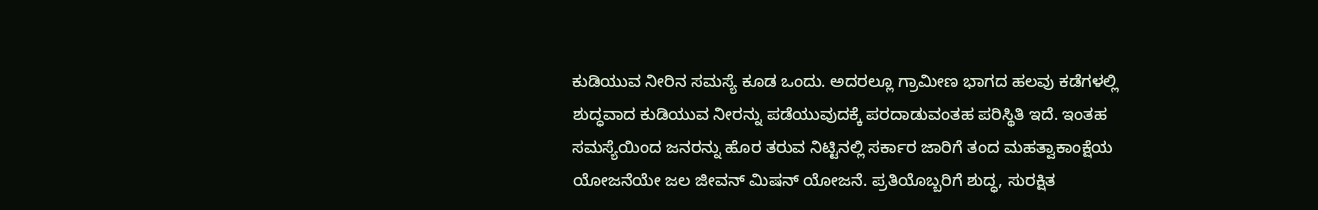ಕುಡಿಯುವ ನೀರಿನ ಸಮಸ್ಯೆ ಕೂಡ ಒಂದು. ಅದರಲ್ಲೂ ಗ್ರಾಮೀಣ ಭಾಗದ ಹಲವು ಕಡೆಗಳಲ್ಲಿ ಶುದ್ಧವಾದ ಕುಡಿಯುವ ನೀರನ್ನು ಪಡೆಯುವುದಕ್ಕೆ ಪರದಾಡುವಂತಹ ಪರಿಸ್ಥಿತಿ ಇದೆ. ಇಂತಹ ಸಮಸ್ಯೆಯಿಂದ ಜನರನ್ನು ಹೊರ ತರುವ ನಿಟ್ಟಿನಲ್ಲಿ ಸರ್ಕಾರ ಜಾರಿಗೆ ತಂದ ಮಹತ್ವಾಕಾಂಕ್ಷೆಯ ಯೋಜನೆಯೇ ಜಲ ಜೀವನ್ ಮಿಷನ್ ಯೋಜನೆ. ಪ್ರತಿಯೊಬ್ಬರಿಗೆ ಶುದ್ಧ, ಸುರಕ್ಷಿತ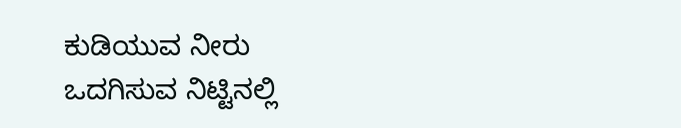ಕುಡಿಯುವ ನೀರು ಒದಗಿಸುವ ನಿಟ್ಟಿನಲ್ಲಿ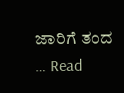ಜಾರಿಗೆ ತಂದ … Read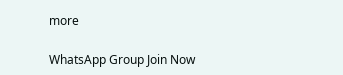more

WhatsApp Group Join Now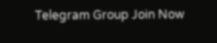Telegram Group Join Now